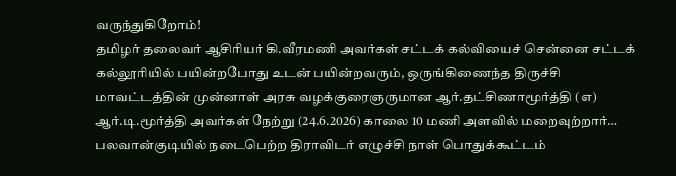வருந்துகிறோம்!
தமிழர் தலைவர் ஆசிரியர் கி.வீரமணி அவர்கள் சட்டக் கல்வியைச் சென்னை சட்டக் கல்லூரியில் பயின்றபோது உடன் பயின்றவரும், ஒருங்கிணைந்த திருச்சி மாவட்டத்தின் முன்னாள் அரசு வழக்குரைஞருமான ஆர்.தட்சிணாமூர்த்தி (எ) ஆர்.டி.மூர்த்தி அவர்கள் நேற்று (24.6.2026) காலை 10 மணி அளவில் மறைவுற்றார்…
பலவான்குடியில் நடைபெற்ற திராவிடர் எழுச்சி நாள் பொதுக்கூட்டம்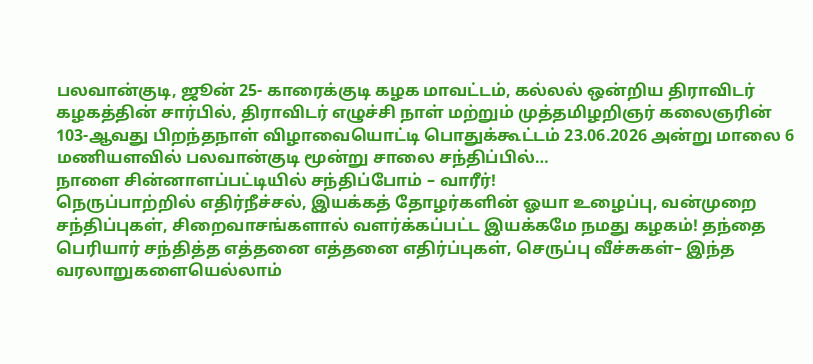பலவான்குடி, ஜூன் 25- காரைக்குடி கழக மாவட்டம், கல்லல் ஒன்றிய திராவிடர் கழகத்தின் சார்பில், திராவிடர் எழுச்சி நாள் மற்றும் முத்தமிழறிஞர் கலைஞரின் 103-ஆவது பிறந்தநாள் விழாவையொட்டி பொதுக்கூட்டம் 23.06.2026 அன்று மாலை 6 மணியளவில் பலவான்குடி மூன்று சாலை சந்திப்பில்…
நாளை சின்னாளப்பட்டியில் சந்திப்போம் – வாரீர்!
நெருப்பாற்றில் எதிர்நீச்சல், இயக்கத் தோழர்களின் ஓயா உழைப்பு, வன்முறை சந்திப்புகள், சிறைவாசங்களால் வளர்க்கப்பட்ட இயக்கமே நமது கழகம்! தந்தை பெரியார் சந்தித்த எத்தனை எத்தனை எதிர்ப்புகள், செருப்பு வீச்சுகள்– இந்த வரலாறுகளையெல்லாம்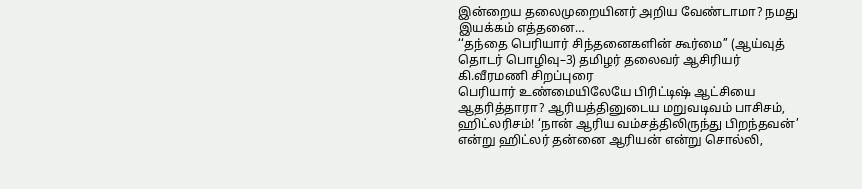இன்றைய தலைமுறையினர் அறிய வேண்டாமா? நமது இயக்கம் எத்தனை…
‘‘தந்தை பெரியார் சிந்தனைகளின் கூர்மை’’ (ஆய்வுத் தொடர் பொழிவு–3) தமிழர் தலைவர் ஆசிரியர் கி.வீரமணி சிறப்புரை
பெரியார் உண்மையிலேயே பிரிட்டிஷ் ஆட்சியை ஆதரித்தாரா? ஆரியத்தினுடைய மறுவடிவம் பாசிசம், ஹிட்லரிசம்! ‘நான் ஆரிய வம்சத்திலிருந்து பிறந்தவன்’ என்று ஹிட்லர் தன்னை ஆரியன் என்று சொல்லி,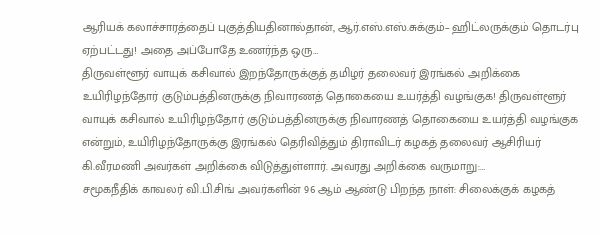ஆரியக் கலாச்சாரத்தைப் புகுத்தியதினால்தான், ஆர்.எஸ்.எஸ்.சுக்கும்– ஹிட்லருக்கும் தொடர்பு ஏற்பட்டது! அதை அப்போதே உணர்ந்த ஒரு…
திருவள்ளூர் வாயுக் கசிவால் இறந்தோருக்குத் தமிழர் தலைவர் இரங்கல் அறிக்கை
உயிரிழந்தோர் குடும்பத்தினருக்கு நிவாரணத் தொகையை உயர்த்தி வழங்குக! திருவள்ளூர் வாயுக் கசிவால் உயிரிழந்தோர் குடும்பத்தினருக்கு நிவாரணத் தொகையை உயர்த்தி வழங்குக என்றும், உயிரிழந்தோருக்கு இரங்கல் தெரிவித்தும் திராவிடர் கழகத் தலைவர் ஆசிரியர் கி.வீரமணி அவர்கள் அறிக்கை விடுத்துள்ளார். அவரது அறிக்கை வருமாறு:…
சமூகநீதிக் காவலர் வி.பி.சிங் அவர்களின் 96 ஆம் ஆண்டு பிறந்த நாள்: சிலைக்குக் கழகத்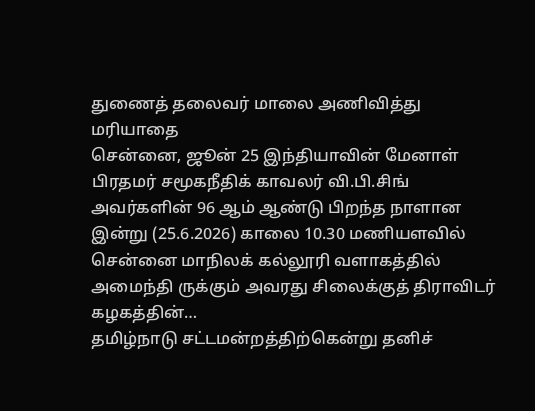துணைத் தலைவர் மாலை அணிவித்து மரியாதை
சென்னை, ஜூன் 25 இந்தியாவின் மேனாள் பிரதமர் சமூகநீதிக் காவலர் வி.பி.சிங் அவர்களின் 96 ஆம் ஆண்டு பிறந்த நாளான இன்று (25.6.2026) காலை 10.30 மணியளவில் சென்னை மாநிலக் கல்லூரி வளாகத்தில் அமைந்தி ருக்கும் அவரது சிலைக்குத் திராவிடர் கழகத்தின்…
தமிழ்நாடு சட்டமன்றத்திற்கென்று தனிச்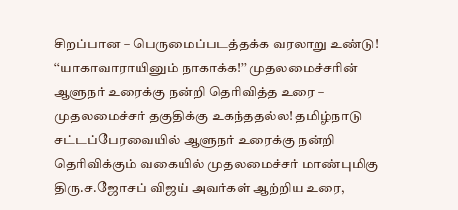சிறப்பான – பெருமைப்படத்தக்க வரலாறு உண்டு!
‘‘யாகாவாராயினும் நாகாக்க!’’ முதலமைச்சரின் ஆளுநர் உரைக்கு நன்றி தெரிவித்த உரை – முதலமைச்சர் தகுதிக்கு உகந்ததல்ல! தமிழ்நாடு சட்டப்பேரவையில் ஆளுநர் உரைக்கு நன்றி தெரிவிக்கும் வகையில் முதலமைச்சர் மாண்புமிகு திரு.ச.ஜோசப் விஜய் அவர்கள் ஆற்றிய உரை,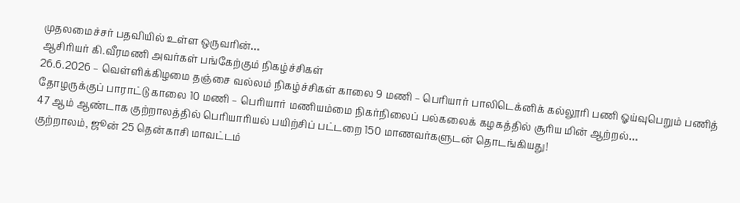முதலமைச்சர் பதவியில் உள்ள ஒருவரின்…
ஆசிரியர் கி.வீரமணி அவர்கள் பங்கேற்கும் நிகழ்ச்சிகள்
26.6.2026 – வெள்ளிக்கிழமை தஞ்சை வல்லம் நிகழ்ச்சிகள் காலை 9 மணி – பெரியார் பாலிடெக்னிக் கல்லூரி பணி ஓய்வுபெறும் பணித் தோழருக்குப் பாராட்டு காலை 10 மணி – பெரியார் மணியம்மை நிகர்நிலைப் பல்கலைக் கழகத்தில் சூரிய மின் ஆற்றல்…
47 ஆம் ஆண்டாக குற்றாலத்தில் பெரியாரியல் பயிற்சிப் பட்டறை 150 மாணவர்களுடன் தொடங்கியது!
குற்றாலம், ஜூன் 25 தென்காசி மாவட்டம்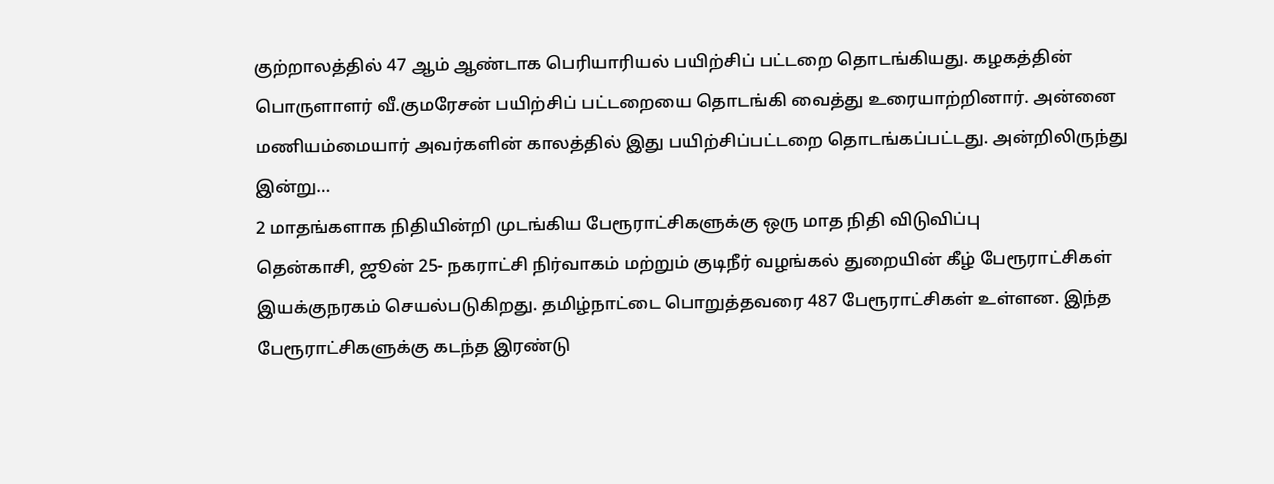குற்றாலத்தில் 47 ஆம் ஆண்டாக பெரியாரியல் பயிற்சிப் பட்டறை தொடங்கியது. கழகத்தின் பொருளாளர் வீ.குமரேசன் பயிற்சிப் பட்டறையை தொடங்கி வைத்து உரையாற்றினார். அன்னை மணியம்மையார் அவர்களின் காலத்தில் இது பயிற்சிப்பட்டறை தொடங்கப்பட்டது. அன்றிலிருந்து இன்று…
2 மாதங்களாக நிதியின்றி முடங்கிய பேரூராட்சிகளுக்கு ஒரு மாத நிதி விடுவிப்பு
தென்காசி, ஜூன் 25- நகராட்சி நிர்வாகம் மற்றும் குடிநீர் வழங்கல் துறையின் கீழ் பேரூராட்சிகள் இயக்குநரகம் செயல்படுகிறது. தமிழ்நாட்டை பொறுத்தவரை 487 பேரூராட்சிகள் உள்ளன. இந்த பேரூராட்சிகளுக்கு கடந்த இரண்டு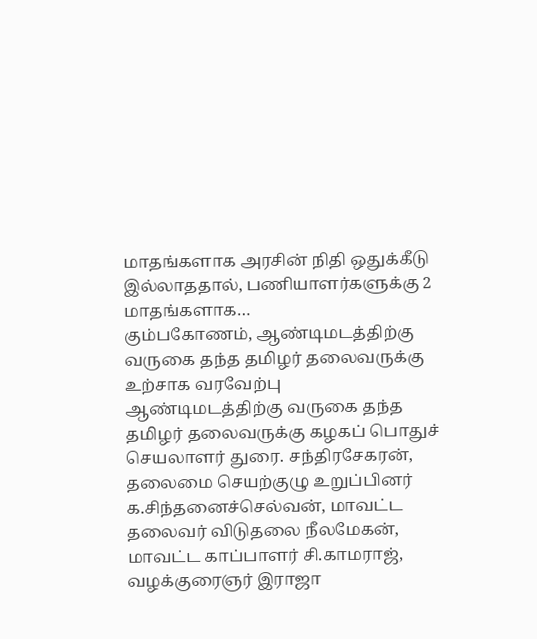மாதங்களாக அரசின் நிதி ஒதுக்கீடு இல்லாததால், பணியாளர்களுக்கு 2 மாதங்களாக…
கும்பகோணம், ஆண்டிமடத்திற்கு வருகை தந்த தமிழர் தலைவருக்கு உற்சாக வரவேற்பு
ஆண்டிமடத்திற்கு வருகை தந்த தமிழர் தலைவருக்கு கழகப் பொதுச் செயலாளர் துரை. சந்திரசேகரன், தலைமை செயற்குழு உறுப்பினர் க.சிந்தனைச்செல்வன், மாவட்ட தலைவர் விடுதலை நீலமேகன், மாவட்ட காப்பாளர் சி.காமராஜ், வழக்குரைஞர் இராஜா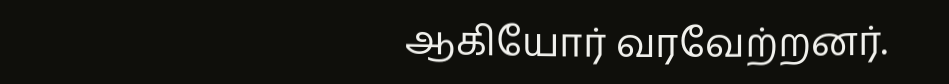ஆகியோர் வரவேற்றனர்.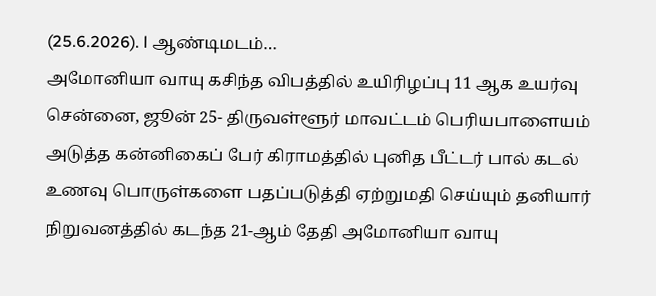(25.6.2026). l ஆண்டிமடம்…
அமோனியா வாயு கசிந்த விபத்தில் உயிரிழப்பு 11 ஆக உயர்வு
சென்னை, ஜூன் 25- திருவள்ளூர் மாவட்டம் பெரியபாளையம் அடுத்த கன்னிகைப் பேர் கிராமத்தில் புனித பீட்டர் பால் கடல் உணவு பொருள்களை பதப்படுத்தி ஏற்றுமதி செய்யும் தனியார் நிறுவனத்தில் கடந்த 21-ஆம் தேதி அமோனியா வாயு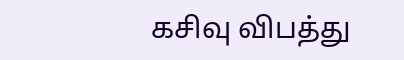கசிவு விபத்து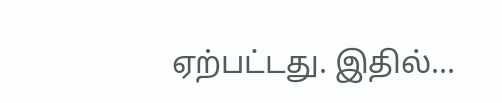ஏற்பட்டது. இதில்…